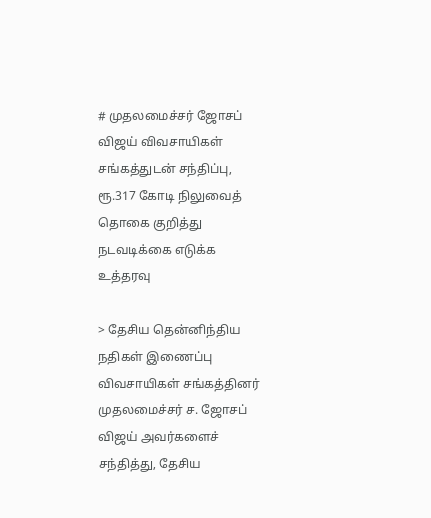# முதலமைச்சர் ஜோசப் விஜய் விவசாயிகள் சங்கத்துடன் சந்திப்பு, ரூ.317 கோடி நிலுவைத் தொகை குறித்து நடவடிக்கை எடுக்க உத்தரவு

> தேசிய தென்னிந்திய நதிகள் இணைப்பு விவசாயிகள் சங்கத்தினர் முதலமைச்சர் ச. ஜோசப் விஜய் அவர்களைச் சந்தித்து, தேசிய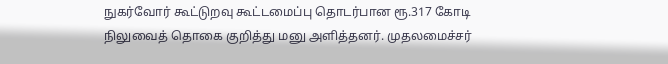நுகர்வோர் கூட்டுறவு கூட்டமைப்பு தொடர்பான ரூ.317 கோடி நிலுவைத் தொகை குறித்து மனு அளித்தனர். முதலமைச்சர்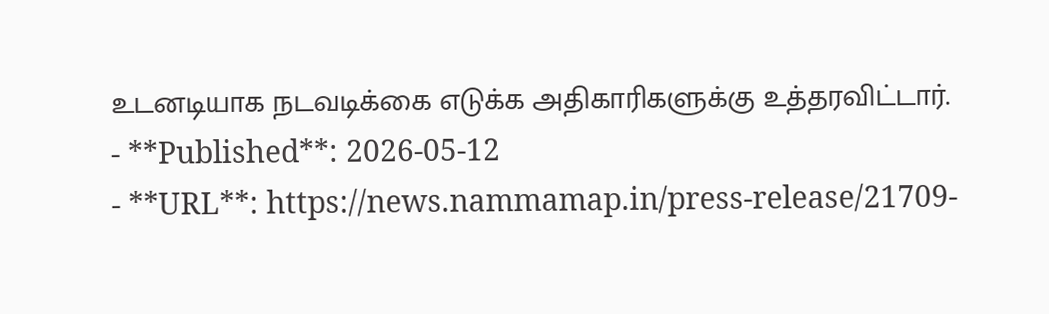உடனடியாக நடவடிக்கை எடுக்க அதிகாரிகளுக்கு உத்தரவிட்டார்.
- **Published**: 2026-05-12
- **URL**: https://news.nammamap.in/press-release/21709-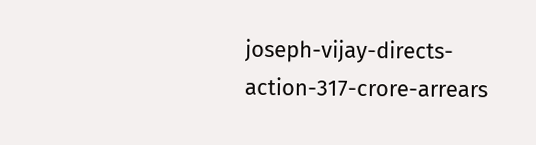joseph-vijay-directs-action-317-crore-arrears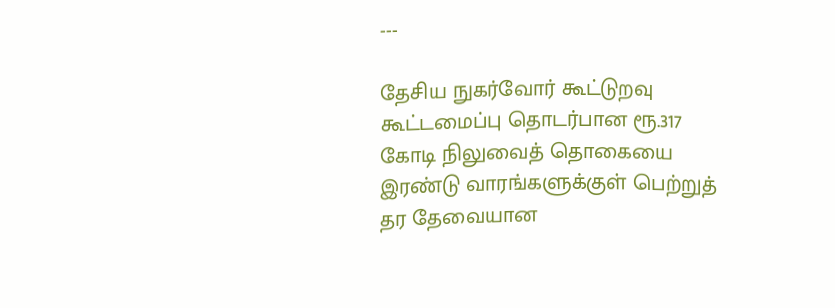---

தேசிய நுகர்வோர் கூட்டுறவு கூட்டமைப்பு தொடர்பான ரூ.317 கோடி நிலுவைத் தொகையை இரண்டு வாரங்களுக்குள் பெற்றுத் தர தேவையான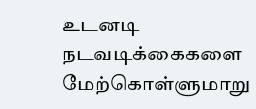உடனடி நடவடிக்கைகளை மேற்கொள்ளுமாறு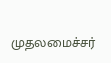முதலமைச்சர்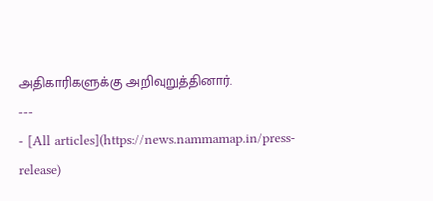அதிகாரிகளுக்கு அறிவுறுத்தினார்.
---
- [All articles](https://news.nammamap.in/press-release)